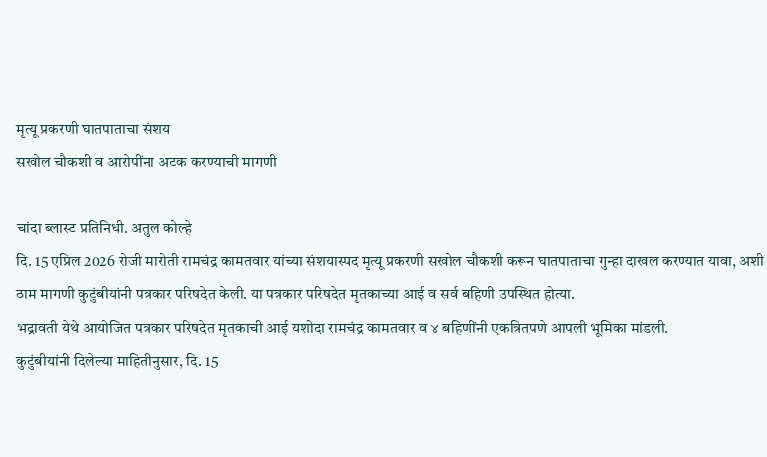मृत्यू प्रकरणी घातपाताचा संशय
सखोल चौकशी व आरोपींना अटक करण्याची मागणी

चांदा ब्लास्ट प्रतिनिधी. अतुल कोल्हे
दि. 15 एप्रिल 2026 रोजी मारोती रामचंद्र कामतवार यांच्या संशयास्पद मृत्यू प्रकरणी सखोल चौकशी करून घातपाताचा गुन्हा दाखल करण्यात यावा, अशी ठाम मागणी कुटुंबीयांनी पत्रकार परिषदेत केली. या पत्रकार परिषदेत मृतकाच्या आई व सर्व बहिणी उपस्थित होत्या.
भद्रावती येथे आयोजित पत्रकार परिषदेत मृतकाची आई यशोदा रामचंद्र कामतवार व ४ बहिणींनी एकत्रितपणे आपली भूमिका मांडली.
कुटुंबीयांनी दिलेल्या माहितीनुसार, दि. 15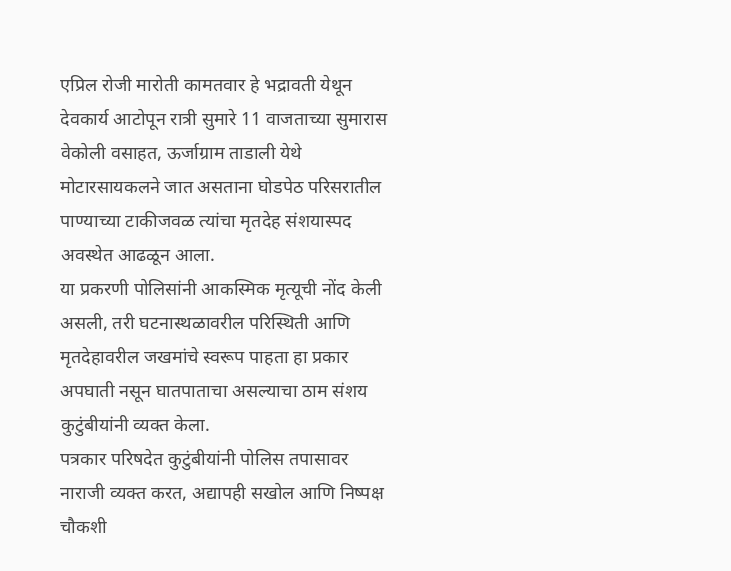एप्रिल रोजी मारोती कामतवार हे भद्रावती येथून देवकार्य आटोपून रात्री सुमारे 11 वाजताच्या सुमारास वेकोली वसाहत, ऊर्जाग्राम ताडाली येथे मोटारसायकलने जात असताना घोडपेठ परिसरातील पाण्याच्या टाकीजवळ त्यांचा मृतदेह संशयास्पद अवस्थेत आढळून आला.
या प्रकरणी पोलिसांनी आकस्मिक मृत्यूची नोंद केली असली, तरी घटनास्थळावरील परिस्थिती आणि मृतदेहावरील जखमांचे स्वरूप पाहता हा प्रकार अपघाती नसून घातपाताचा असल्याचा ठाम संशय कुटुंबीयांनी व्यक्त केला.
पत्रकार परिषदेत कुटुंबीयांनी पोलिस तपासावर नाराजी व्यक्त करत, अद्यापही सखोल आणि निष्पक्ष चौकशी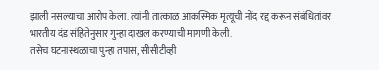झाली नसल्याचा आरोप केला. त्यांनी तात्काळ आकस्मिक मृत्यूची नोंद रद्द करून संबंधितांवर भारतीय दंड संहितेनुसार गुन्हा दाखल करण्याची मागणी केली.
तसेच घटनास्थळाचा पुन्हा तपास, सीसीटीव्ही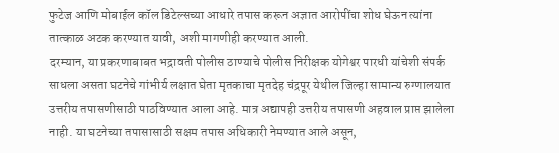फुटेज आणि मोबाईल कॉल डिटेल्सच्या आधारे तपास करून अज्ञात आरोपींचा शोध घेऊन त्यांना तात्काळ अटक करण्यात यावी, अशी मागणीही करण्यात आली.
दरम्यान, या प्रकरणाबाबत भद्रावती पोलीस ठाण्याचे पोलीस निरीक्षक योगेश्वर पारधी यांचेशी संपर्क साधला असता घटनेचे गांभीर्य लक्षात घेता मृतकाचा मृतदेह चंद्रपूर येथील जिल्हा सामान्य रुग्णालयात उत्तरीय तपासणीसाठी पाठविण्यात आला आहे. मात्र अद्यापही उत्तरीय तपासणी अहवाल प्राप्त झालेला नाही. या घटनेच्या तपासासाठी सक्षम तपास अधिकारी नेमण्यात आले असून,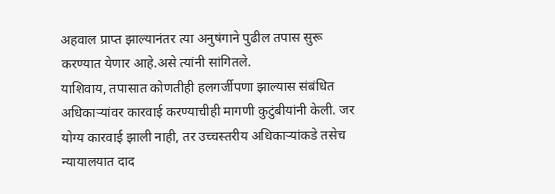अहवाल प्राप्त झाल्यानंतर त्या अनुषंगाने पुढील तपास सुरू करण्यात येणार आहे.असे त्यांनी सांगितले.
याशिवाय, तपासात कोणतीही हलगर्जीपणा झाल्यास संबंधित अधिकाऱ्यांवर कारवाई करण्याचीही मागणी कुटुंबीयांनी केली. जर योग्य कारवाई झाली नाही, तर उच्चस्तरीय अधिकाऱ्यांकडे तसेच न्यायालयात दाद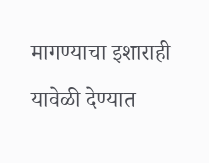मागण्याचा इशाराही यावेळी देण्यात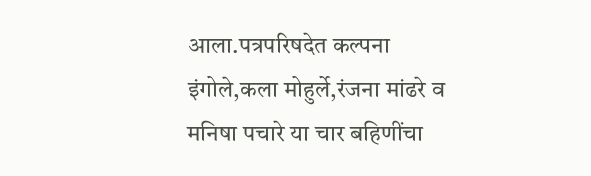आला.पत्रपरिषदेत कल्पना इंगोले,कला मोहुर्ले,रंजना मांढरे व मनिषा पचारे या चार बहिणींचा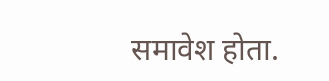समावेश होता.